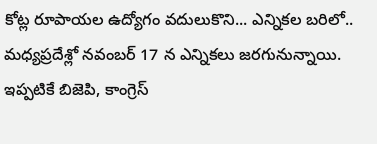కోట్ల రూపాయల ఉద్యోగం వదులుకొని... ఎన్నికల బరిలో..
మధ్యప్రదేశ్లో నవంబర్ 17 న ఎన్నికలు జరగునున్నాయి. ఇప్పటికే బిజెపి, కాంగ్రెస్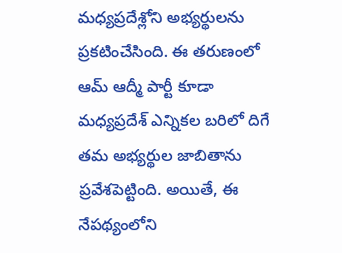మధ్యప్రదేశ్లోని అభ్యర్థులను ప్రకటించేసింది. ఈ తరుణంలో ఆమ్ ఆద్మీ పార్టీ కూడా మధ్యప్రదేశ్ ఎన్నికల బరిలో దిగే తమ అభ్యర్థుల జాబితాను ప్రవేశపెట్టింది. అయితే, ఈ నేపథ్యంలోని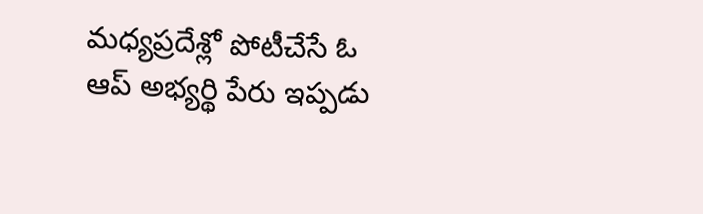మధ్యప్రదేశ్లో పోటీచేసే ఓ ఆప్ అభ్యర్థి పేరు ఇప్పడు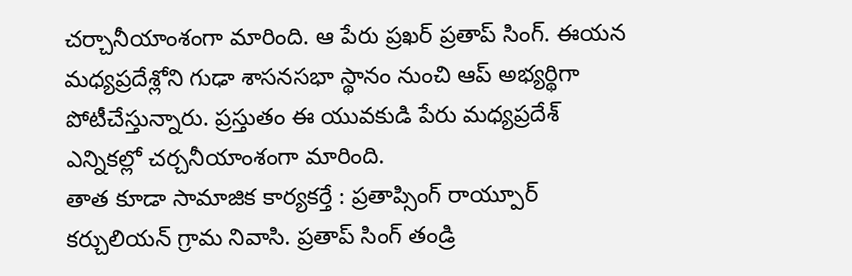చర్చానీయాంశంగా మారింది. ఆ పేరు ప్రఖర్ ప్రతాప్ సింగ్. ఈయన మధ్యప్రదేశ్లోని గుఢా శాసనసభా స్థానం నుంచి ఆప్ అభ్యర్థిగా పోటీచేస్తున్నారు. ప్రస్తుతం ఈ యువకుడి పేరు మధ్యప్రదేశ్ ఎన్నికల్లో చర్చనీయాంశంగా మారింది.
తాత కూడా సామాజిక కార్యకర్తే : ప్రతాప్సింగ్ రాయ్పూర్ కర్చులియన్ గ్రామ నివాసి. ప్రతాప్ సింగ్ తండ్రి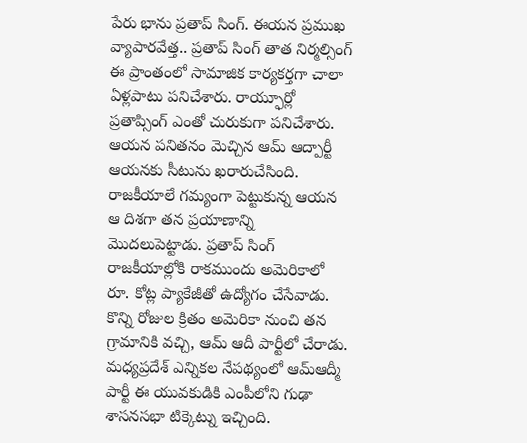పేరు భాను ప్రతాప్ సింగ్. ఈయన ప్రముఖ వ్యాపారవేత్త.. ప్రతాప్ సింగ్ తాత నిర్మల్సింగ్ ఈ ప్రాంతంలో సామాజిక కార్యకర్తగా చాలా ఏళ్లపాటు పనిచేశారు. రాయ్ఫూర్లో ప్రతాప్సింగ్ ఎంతో చురుకుగా పనిచేశారు. ఆయన పనితనం మెచ్చిన ఆమ్ ఆద్పార్టీ ఆయనకు సీటును ఖరారుచేసింది. రాజకీయాలే గమ్యంగా పెట్టుకున్న ఆయన ఆ దిశగా తన ప్రయాణాన్ని మొదలుపెట్టాడు. ప్రతాప్ సింగ్ రాజకీయాల్లోకి రాకముందు అమెరికాలో రూ. కోట్ల ప్యాకేజీతో ఉద్యోగం చేసేవాడు. కొన్ని రోజుల క్రితం అమెరికా నుంచి తన గ్రామానికి వచ్చి, ఆమ్ ఆదీ పార్టీలో చేరాడు. మధ్యప్రదేశ్ ఎన్నికల నేపథ్యంలో ఆమ్ఆద్మీ పార్టీ ఈ యువకుడికి ఎంపీలోని గుఢా శాసనసభా టిక్కెట్ను ఇచ్చింది.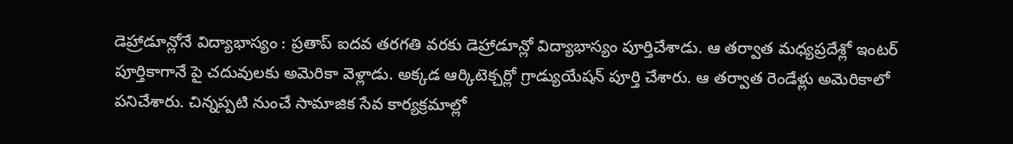డెహ్రాడూన్లోనే విద్యాభాస్యం : ప్రతాప్ ఐదవ తరగతి వరకు డెహ్రాడూన్లో విద్యాభాస్యం పూర్తిచేశాడు. ఆ తర్వాత మధ్యప్రదేశ్లో ఇంటర్ పూర్తికాగానే పై చదువులకు అమెరికా వెళ్లాడు. అక్కడ ఆర్కిటెక్చర్లో గ్రాడ్యుయేషన్ పూర్తి చేశారు. ఆ తర్వాత రెండేళ్లు అమెరికాలో పనిచేశారు. చిన్నప్పటి నుంచే సామాజిక సేవ కార్యక్రమాల్లో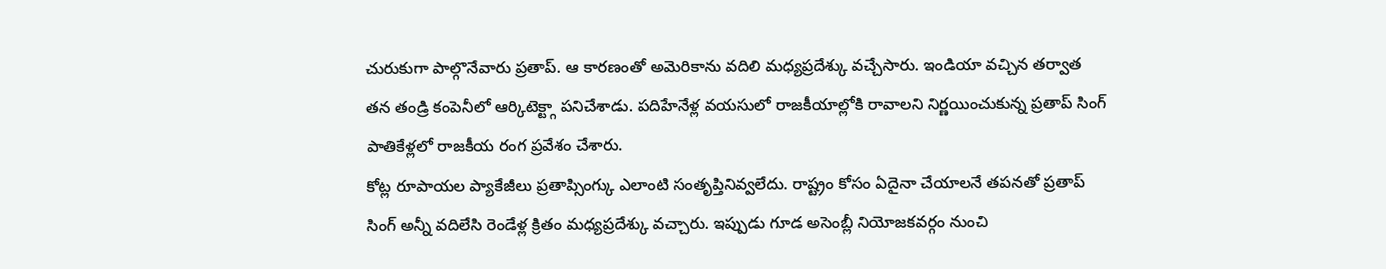చురుకుగా పాల్గొనేవారు ప్రతాప్. ఆ కారణంతో అమెరికాను వదిలి మధ్యప్రదేశ్కు వచ్చేసారు. ఇండియా వచ్చిన తర్వాత తన తండ్రి కంపెనీలో ఆర్కిటెక్ట్గా పనిచేశాడు. పదిహేనేళ్ల వయసులో రాజకీయాల్లోకి రావాలని నిర్ణయించుకున్న ప్రతాప్ సింగ్ పాతికేళ్లలో రాజకీయ రంగ ప్రవేశం చేశారు.
కోట్ల రూపాయల ప్యాకేజీలు ప్రతాప్సింగ్కు ఎలాంటి సంతృప్తినివ్వలేదు. రాష్ట్రం కోసం ఏదైనా చేయాలనే తపనతో ప్రతాప్ సింగ్ అన్నీ వదిలేసి రెండేళ్ల క్రితం మధ్యప్రదేశ్కు వచ్చారు. ఇప్పుడు గూడ అసెంబ్లీ నియోజకవర్గం నుంచి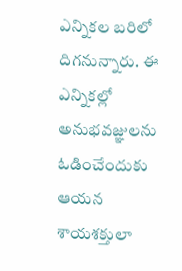ఎన్నికల బరిలో దిగనున్నారు. ఈ ఎన్నికల్లో అనుభవజ్ఞులను ఓడించేందుకు ఆయన శాయశక్తులా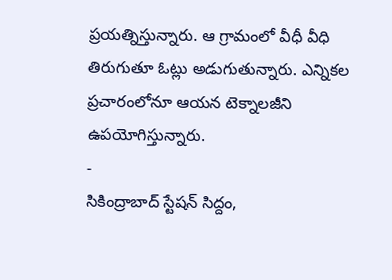ప్రయత్నిస్తున్నారు. ఆ గ్రామంలో వీధీ వీధి తిరుగుతూ ఓట్లు అడుగుతున్నారు. ఎన్నికల ప్రచారంలోనూ ఆయన టెక్నాలజీని ఉపయోగిస్తున్నారు.
-
సికింద్రాబాద్ స్టేషన్ సిద్దం,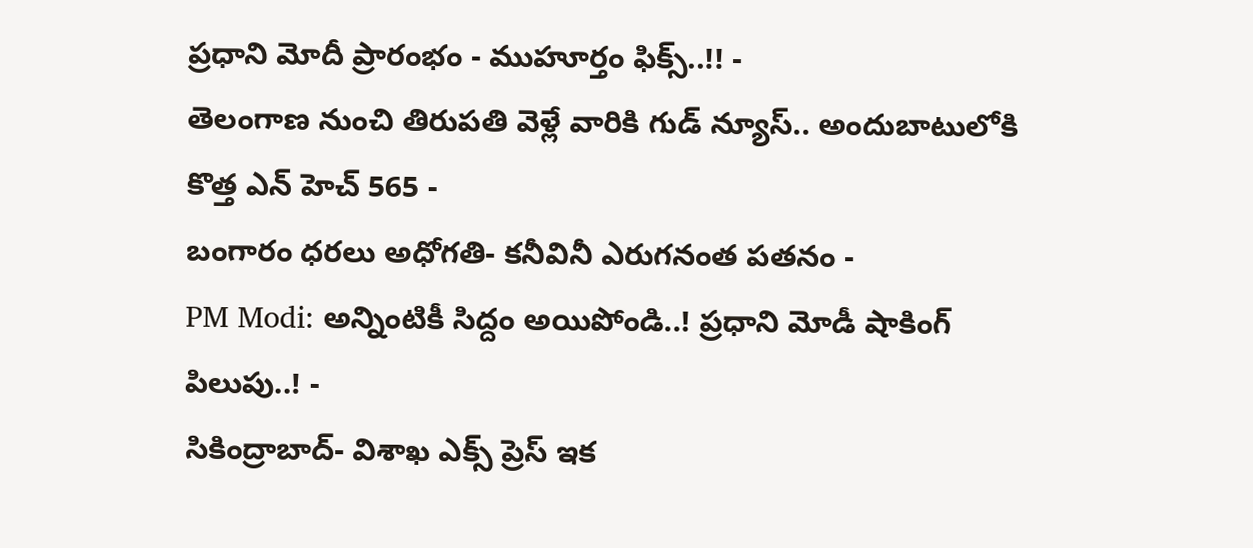ప్రధాని మోదీ ప్రారంభం - ముహూర్తం ఫిక్స్..!! -
తెలంగాణ నుంచి తిరుపతి వెళ్లే వారికి గుడ్ న్యూస్.. అందుబాటులోకి కొత్త ఎన్ హెచ్ 565 -
బంగారం ధరలు అధోగతి- కనీవినీ ఎరుగనంత పతనం -
PM Modi: అన్నింటికీ సిద్దం అయిపోండి..! ప్రధాని మోడీ షాకింగ్ పిలుపు..! -
సికింద్రాబాద్- విశాఖ ఎక్స్ ప్రెస్ ఇక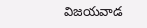విజయవాడ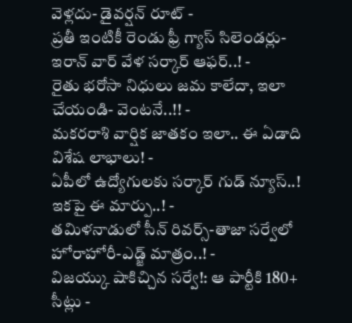వెళ్లదు- డైవర్షన్ రూట్ -
ప్రతీ ఇంటికీ రెండు ఫ్రీ గ్యాస్ సిలెండర్లు-ఇరాన్ వార్ వేళ సర్కార్ ఆఫర్..! -
రైతు భరోసా నిధులు జమ కాలేదా, ఇలా చేయండి- వెంటనే..!! -
మకరరాశి వార్షిక జాతకం ఇలా.. ఈ ఏడాది విశేష లాభాలు! -
ఏపీలో ఉద్యోగులకు సర్కార్ గుడ్ న్యూస్..! ఇకపై ఈ మార్పు..! -
తమిళనాడులో సీన్ రివర్స్-తాజా సర్వేలో హోరాహోరీ-ఎడ్జ్ మాత్రం..! -
విజయ్కు షాకిచ్చిన సర్వే!: ఆ పార్టీకి 180+ సీట్లు -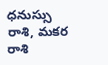ధనుస్సు రాశి, మకర రాశి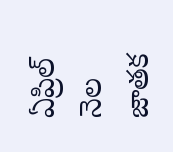ఏప్రిల్ నెల జాతక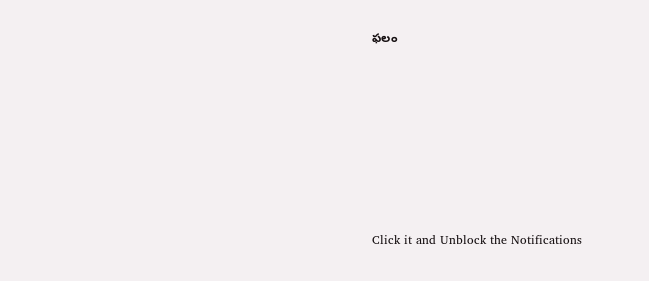ఫలం












Click it and Unblock the Notifications